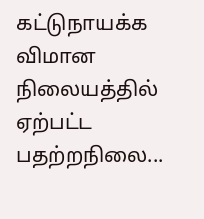கட்டுநாயக்க விமான நிலையத்தில் ஏற்பட்ட பதற்றநிலை...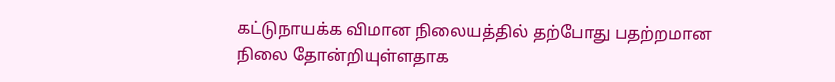கட்டுநாயக்க விமான நிலையத்தில் தற்போது பதற்றமான நிலை தோன்றியுள்ளதாக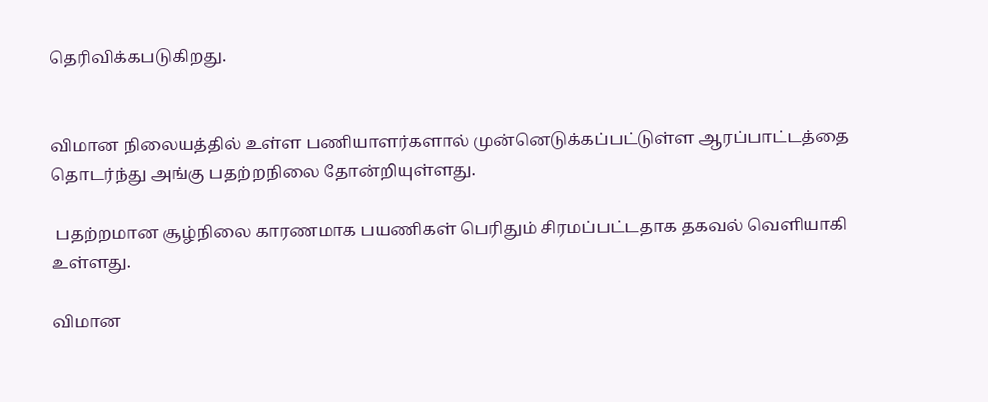தெரிவிக்கபடுகிறது.


விமான நிலையத்தில் உள்ள பணியாளர்களால் முன்னெடுக்கப்பட்டுள்ள ஆரப்பாட்டத்தை தொடர்ந்து அங்கு பதற்றநிலை தோன்றியுள்ளது.

 பதற்றமான சூழ்நிலை காரணமாக பயணிகள் பெரிதும் சிரமப்பட்டதாக தகவல் வெளியாகி உள்ளது.

விமான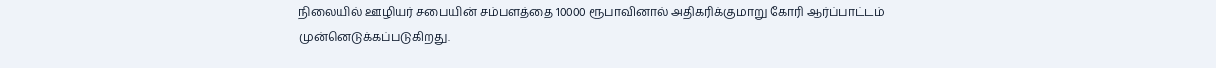நிலையில் ஊழியர் சபையின் சம்பளத்தை 10000 ரூபாவினால் அதிகரிக்குமாறு கோரி ஆர்ப்பாட்டம் முன்னெடுக்கப்படுகிறது.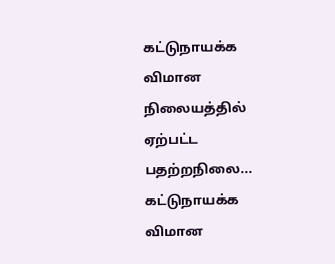கட்டுநாயக்க விமான நிலையத்தில் ஏற்பட்ட பதற்றநிலை... கட்டுநாயக்க விமான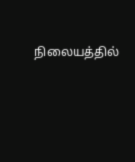நிலையத்தில்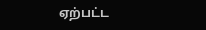ஏற்பட்ட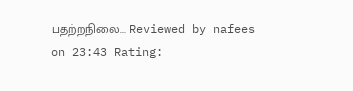பதற்றநிலை... Reviewed by nafees on 23:43 Rating: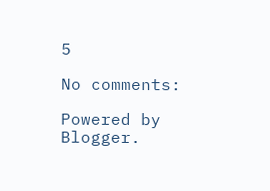5

No comments:

Powered by Blogger.